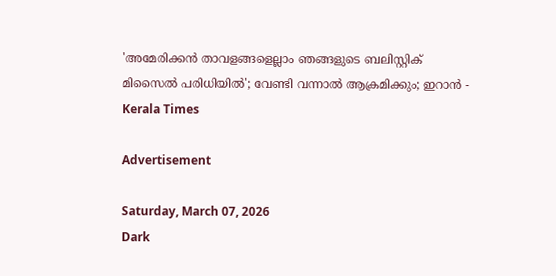'അമേരിക്കന്‍ താവളങ്ങളെല്ലാം ഞങ്ങളുടെ ബലിസ്റ്റിക് മിസൈല്‍ പരിധിയില്‍'; വേണ്ടി വന്നാല്‍ ആക്രമിക്കും; ഇറാന്‍ - Kerala Times

Advertisement

Saturday, March 07, 2026
Dark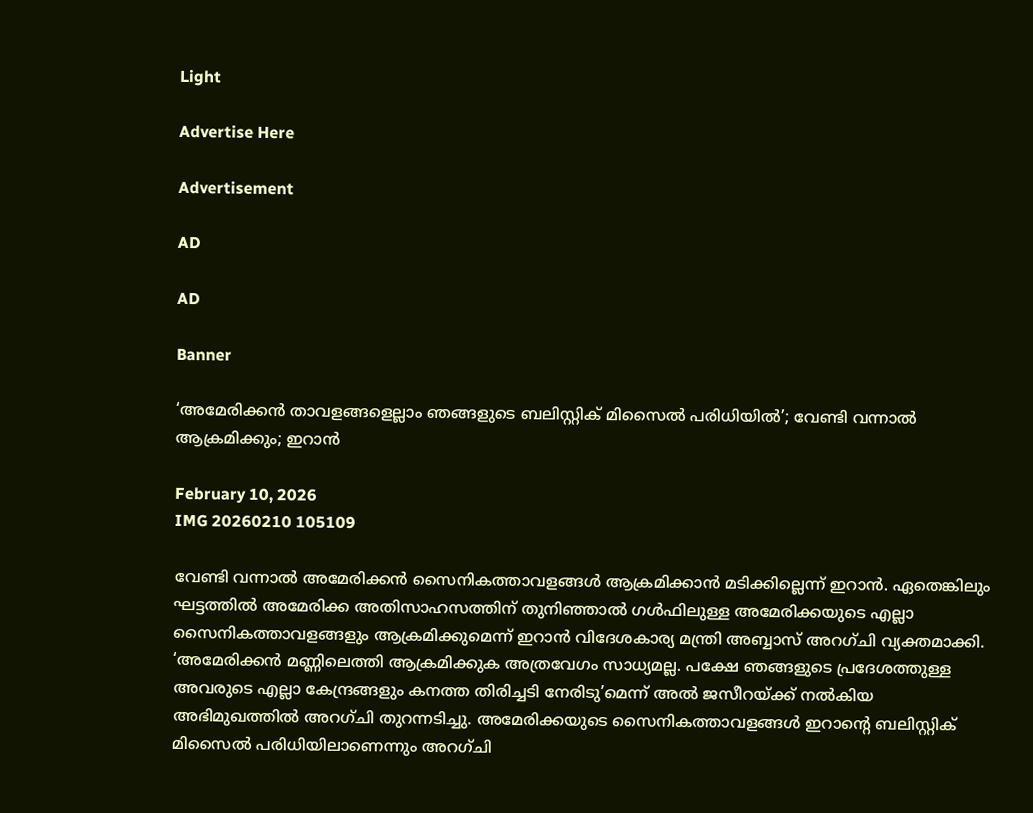Light

Advertise Here

Advertisement

AD

AD

Banner

‘അമേരിക്കന്‍ താവളങ്ങളെല്ലാം ഞങ്ങളുടെ ബലിസ്റ്റിക് മിസൈല്‍ പരിധിയില്‍’; വേണ്ടി വന്നാല്‍ ആക്രമിക്കും; ഇറാന്‍

February 10, 2026
IMG 20260210 105109

വേണ്ടി വന്നാല്‍ അമേരിക്കന്‍ സൈനികത്താവളങ്ങള്‍ ആക്രമിക്കാന്‍ മടിക്കില്ലെന്ന് ഇറാന്‍. ഏതെങ്കിലും ഘട്ടത്തില്‍ അമേരിക്ക അതിസാഹസത്തിന് തുനിഞ്ഞാല്‍ ഗള്‍ഫിലുള്ള അമേരിക്കയുടെ എല്ലാ സൈനികത്താവളങ്ങളും ആക്രമിക്കുമെന്ന് ഇറാന്‍ വിദേശകാര്യ മന്ത്രി അബ്ബാസ് അറഗ്ചി വ്യക്തമാക്കി. ‘അമേരിക്കന്‍ മണ്ണിലെത്തി ആക്രമിക്കുക അത്രവേഗം സാധ്യമല്ല. പക്ഷേ ഞങ്ങളുടെ പ്രദേശത്തുള്ള അവരുടെ എല്ലാ കേന്ദ്രങ്ങളും കനത്ത തിരിച്ചടി നേരിടു’മെന്ന് അല്‍ ജസീറയ്ക്ക് നല്‍കിയ അഭിമുഖത്തില്‍ അറഗ്ചി തുറന്നടിച്ചു. അമേരിക്കയുടെ സൈനികത്താവളങ്ങള്‍ ഇറാന്‍റെ ബലിസ്റ്റിക് മിസൈല്‍ പരിധിയിലാണെന്നും അറഗ്ചി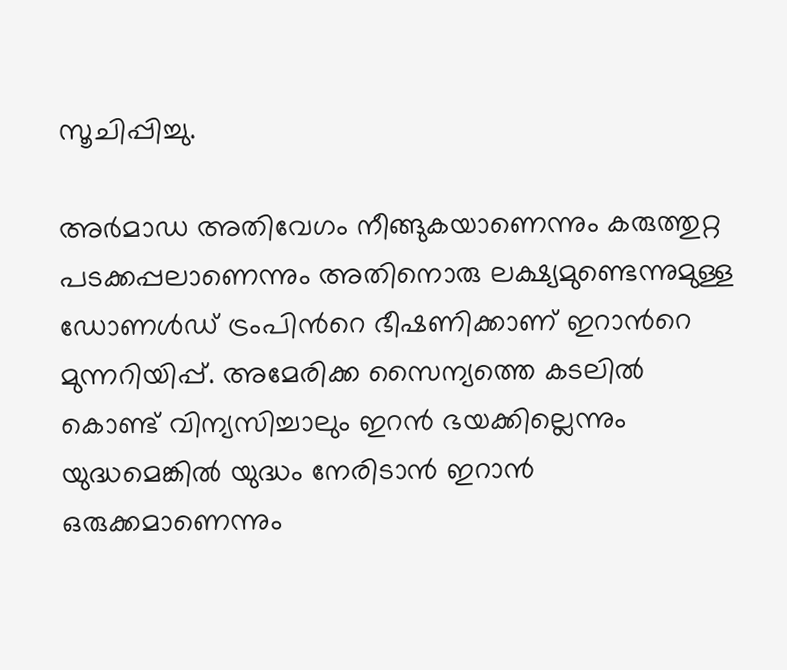സൂചിപ്പിച്ചു.

അര്‍മാഡ അതിവേഗം നീങ്ങുകയാണെന്നും കരുത്തുറ്റ പടക്കപ്പലാണെന്നും അതിനൊരു ലക്ഷ്യമുണ്ടെന്നുമുള്ള ഡോണള്‍ഡ് ട്രംപിന്‍റെ ഭീഷണിക്കാണ് ഇറാന്‍റെ മുന്നറിയിപ്പ്. അമേരിക്ക സൈന്യത്തെ കടലില്‍  കൊണ്ട് വിന്യസിച്ചാലും ഇറന്‍ ഭയക്കില്ലെന്നും യുദ്ധമെങ്കില്‍ യുദ്ധം നേരിടാന്‍ ഇറാന്‍ ഒരുക്കമാണെന്നും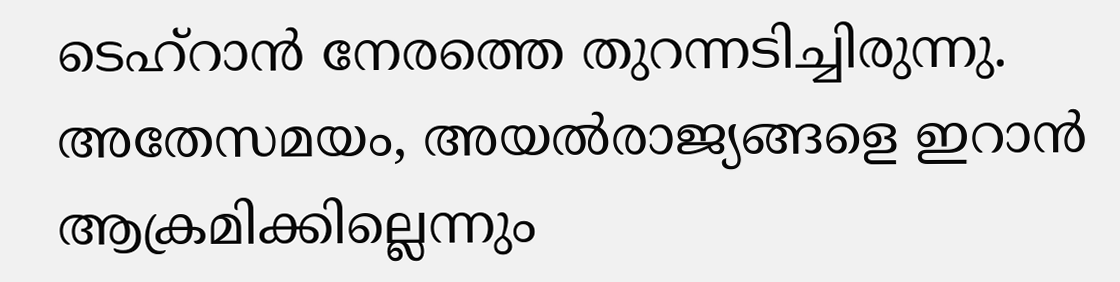ടെഹ്റാന്‍ നേരത്തെ തുറന്നടിച്ചിരുന്നു. അതേസമയം, അയല്‍രാജ്യങ്ങളെ ഇറാന്‍ ആക്രമിക്കില്ലെന്നും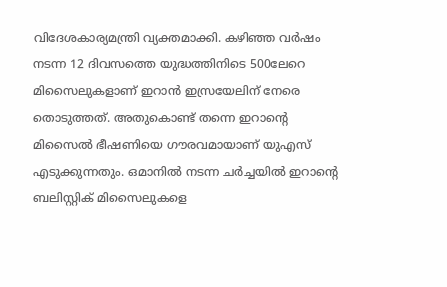വിദേശകാര്യമന്ത്രി വ്യക്തമാക്കി. കഴിഞ്ഞ വര്‍ഷം നടന്ന 12 ദിവസത്തെ യുദ്ധത്തിനിടെ 500ലേറെ മിസൈലുകളാണ് ഇറാന്‍ ഇസ്രയേലിന് നേരെ തൊടുത്തത്. അതുകൊണ്ട് തന്നെ ഇറാന്‍റെ മിസൈല്‍ ഭീഷണിയെ ഗൗരവമായാണ് യുഎസ് എടുക്കുന്നതും. ഒമാനില്‍ നടന്ന ചര്‍ച്ചയില്‍ ഇറാന്‍റെ ബലിസ്റ്റിക് മിസൈലുകളെ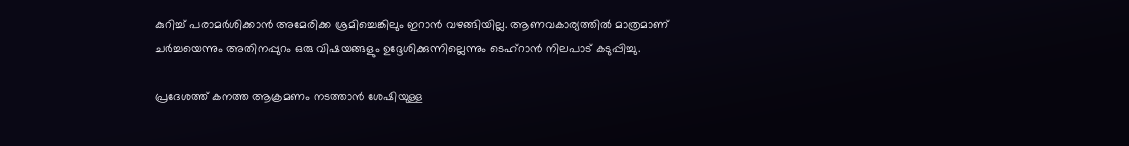കുറിച്ച് പരാമര്‍ശിക്കാന്‍ അമേരിക്ക ശ്രമിച്ചെങ്കിലും ഇറാന്‍ വഴങ്ങിയില്ല. ആണവകാര്യത്തില്‍ മാത്രമാണ് ചര്‍ച്ചയെന്നും അതിനപ്പുറം ഒരു വിഷയങ്ങളും ഉദ്ദേശിക്കുന്നില്ലെന്നും ടെഹ്റാന്‍ നിലപാട് കടുപ്പിച്ചു.

പ്രദേശത്ത് കനത്ത ആക്രമണം നടത്താന്‍ ശേഷിയുള്ള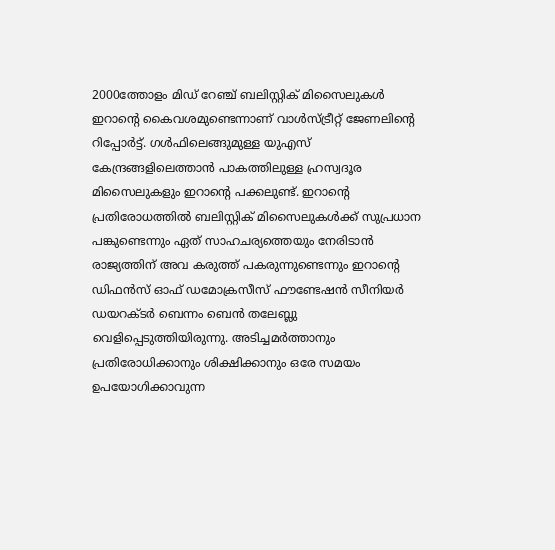2000ത്തോളം മിഡ് റേഞ്ച് ബലിസ്റ്റിക് മിസൈലുകള്‍ ഇറാന്‍റെ കൈവശമുണ്ടെന്നാണ് വാള്‍സ്ട്രീറ്റ് ജേണലിന്‍റെ റിപ്പോര്‍ട്ട്. ഗള്‍ഫിലെങ്ങുമുള്ള യുഎസ് കേന്ദ്രങ്ങളിലെത്താന്‍ പാകത്തിലുള്ള ഹ്രസ്വദൂര മിസൈലുകളും ഇറാന്‍റെ പക്കലുണ്ട്. ഇറാന്‍റെ പ്രതിരോധത്തില്‍ ബലിസ്റ്റിക് മിസൈലുകള്‍ക്ക് സുപ്രധാന പങ്കുണ്ടെന്നും ഏത് സാഹചര്യത്തെയും നേരിടാന്‍ രാജ്യത്തിന് അവ കരുത്ത് പകരുന്നുണ്ടെന്നും ഇറാന്‍റെ ഡിഫന്‍സ് ഓഫ് ഡമോക്രസീസ് ഫൗണ്ടേഷന്‍ സീനിയര്‍ ഡയറക്ടര്‍ ബെന്നം ബെന്‍ തലേബ്ലു വെളിപ്പെടുത്തിയിരുന്നു. അടിച്ചമർത്താനും പ്രതിരോധിക്കാനും ശിക്ഷിക്കാനും ഒരേ സമയം ഉപയോഗിക്കാവുന്ന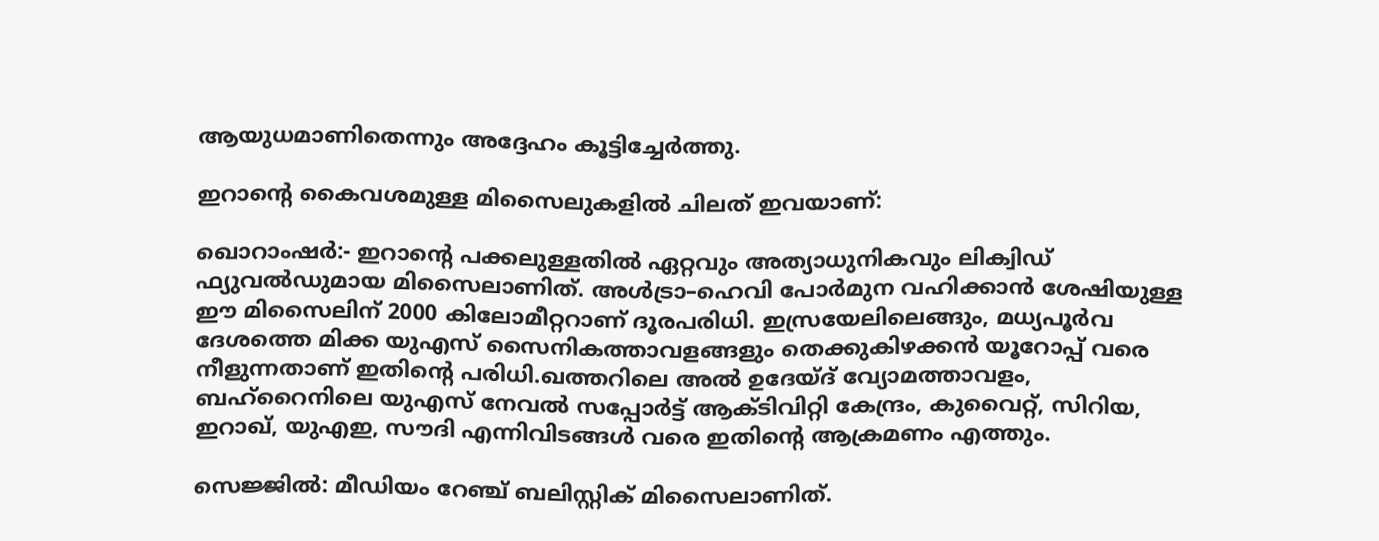ആയുധമാണിതെന്നും അദ്ദേഹം കൂട്ടിച്ചേര്‍ത്തു.

ഇറാന്‍റെ കൈവശമുള്ള മിസൈലുകളില്‍ ചിലത് ഇവയാണ്:

ഖൊറാംഷര്‍:- ഇറാന്‍റെ പക്കലുള്ളതില്‍ ഏറ്റവും അത്യാധുനികവും ലിക്വിഡ് ഫ്യുവല്‍ഡുമായ മിസൈലാണിത്. അള്‍ട്രാ–ഹെവി പോര്‍മുന വഹിക്കാന്‍ ശേഷിയുള്ള ഈ മിസൈലിന് 2000 കിലോമീറ്ററാണ് ദൂരപരിധി. ഇസ്രയേലിലെങ്ങും, മധ്യപൂര്‍വ ദേശത്തെ മിക്ക യുഎസ് സൈനികത്താവളങ്ങളും തെക്കുകിഴക്കന്‍ യൂറോപ്പ് വരെ നീളുന്നതാണ് ഇതിന്‍റെ പരിധി.ഖത്തറിലെ അല്‍ ഉദേയ്ദ് വ്യോമത്താവളം, ബഹ്റൈനിലെ യുഎസ് നേവല്‍ സപ്പോര്‍ട്ട് ആക്ടിവിറ്റി കേന്ദ്രം, കുവൈറ്റ്, സിറിയ, ഇറാഖ്, യുഎഇ, സൗദി എന്നിവിടങ്ങള്‍ വരെ ഇതിന്‍റെ ആക്രമണം എത്തും.

സെജ്ജില്‍: മീഡിയം റേഞ്ച് ബലിസ്റ്റിക് മിസൈലാണിത്.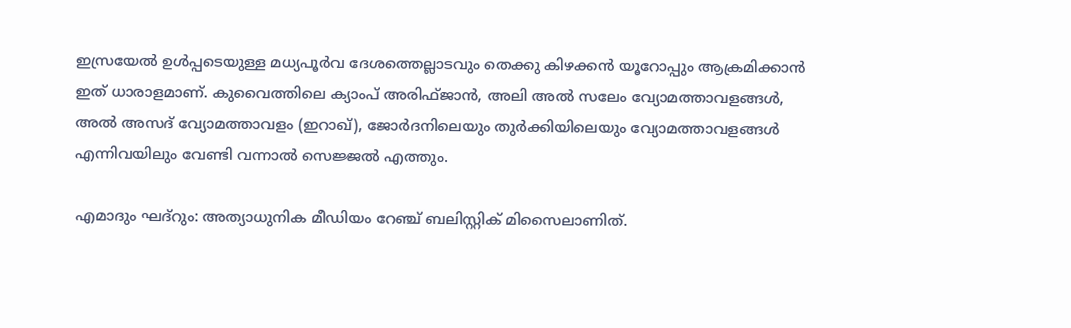ഇസ്രയേല്‍ ഉള്‍പ്പടെയുള്ള മധ്യപൂര്‍വ ദേശത്തെല്ലാടവും തെക്കു കിഴക്കന്‍ യൂറോപ്പും ആക്രമിക്കാന്‍ ഇത് ധാരാളമാണ്. കുവൈത്തിലെ ക്യാംപ് അരിഫ്ജാന്‍, അലി അല്‍ സലേം വ്യോമത്താവളങ്ങള്‍, അല്‍ അസദ് വ്യോമത്താവളം (ഇറാഖ്), ജോര്‍ദനിലെയും തുര്‍ക്കിയിലെയും വ്യോമത്താവളങ്ങള്‍ എന്നിവയിലും വേണ്ടി വന്നാല്‍ സെജ്ജല്‍ എത്തും.

എമാദും ഘദ്റും: അത്യാധുനിക മീഡിയം റേഞ്ച് ബലിസ്റ്റിക് മിസൈലാണിത്.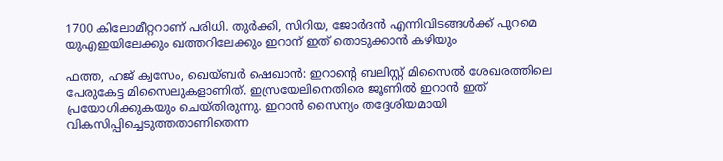1700 കിലോമീറ്ററാണ് പരിധി. തുര്‍ക്കി, സിറിയ, ജോര്‍ദന്‍ എന്നിവിടങ്ങള്‍ക്ക് പുറമെ യുഎഇയിലേക്കും ഖത്തറിലേക്കും ഇറാന് ഇത് തൊടുക്കാന്‍ കഴിയും

ഫത്ത, ഹജ് ക്വസേം, ഖെയ്ബര്‍ ഷെഖാന്‍: ഇറാന്‍റെ ബലിസ്റ്റ് മിസൈല്‍ ശേഖരത്തിലെ പേരുകേട്ട മിസൈലുകളാണിത്. ഇസ്രയേലിനെതിരെ ജൂണില്‍ ഇറാന്‍ ഇത് പ്രയോഗിക്കുകയും ചെയ്തിരുന്നു. ഇറാന്‍ സൈന്യം തദ്ദേശിയമായി വികസിപ്പിച്ചെടുത്തതാണിതെന്ന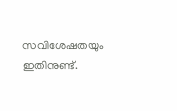സവിശേഷതയും ഇതിനുണ്ട്.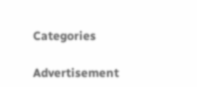Categories

Advertisement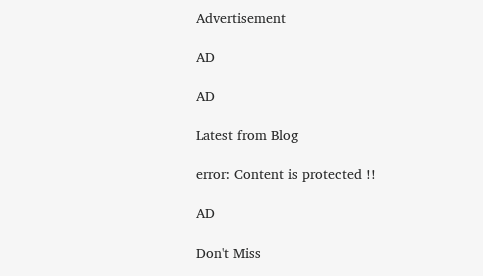Advertisement

AD

AD

Latest from Blog

error: Content is protected !!

AD

Don't Miss